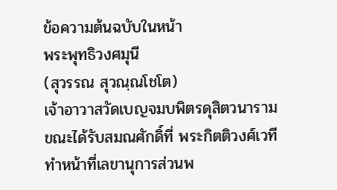ข้อความต้นฉบับในหน้า
พระพุทธิวงศมุนี
(สุวรรณ สุวณฺณโชโต)
เจ้าอาวาสวัดเบญจมบพิตรดุสิตวนาราม
ขณะได้รับสมณศักดิ์ที่ พระกิตติวงศ์เวที ทำหน้าที่เลขานุการส่วนพ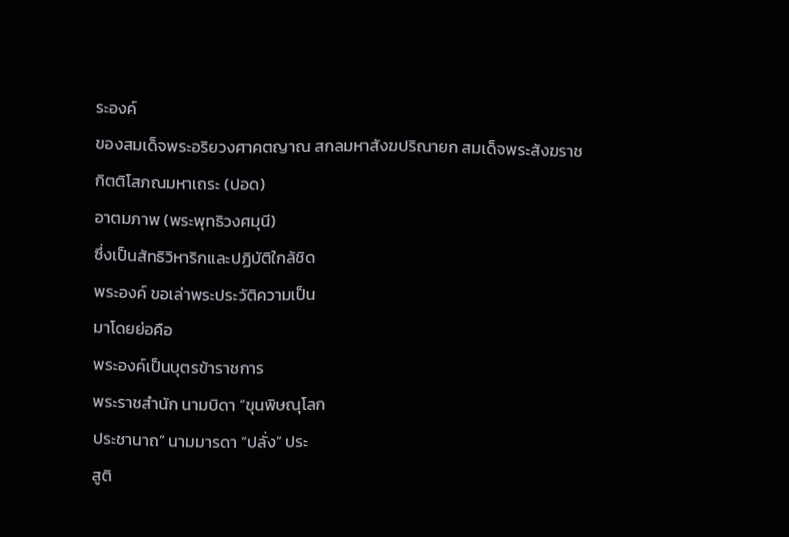ระองค์
ของสมเด็จพระอริยวงศาคตญาณ สกลมหาสังฆปริณายก สมเด็จพระสังฆราช
กิตติโสภณมหาเถระ (ปอด)
อาตมภาพ (พระพุทธิวงศมุนี)
ซึ่งเป็นสัทธิวิหาริกและปฏิบัติใกล้ชิด
พระองค์ ขอเล่าพระประวัติความเป็น
มาโดยย่อคือ
พระองค์เป็นบุตรข้าราชการ
พระราชสำนัก นามบิดา “ขุนพิษณุโลก
ประชานาถ” นามมารดา “ปลั่ง” ประ
สูติ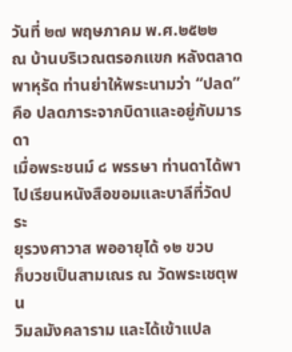วันที่ ๒๗ พฤษภาคม พ.ศ.๒๕๒๒
ณ บ้านบริเวณตรอกแขก หลังตลาด
พาหุรัด ท่านย่าให้พระนามว่า “ปลด”
คือ ปลดภาระจากบิดาและอยู่กับมารดา
เมื่อพระชนม์ ๘ พรรษา ท่านดาได้พา
ไปเรียนหนังสือขอมและบาลีที่วัดประ
ยุรวงศาวาส พออายุได้ ๑๒ ขวบ
ก็บวชเป็นสามเณร ณ วัดพระเชตุพน
วิมลมังคลาราม และได้เข้าแปล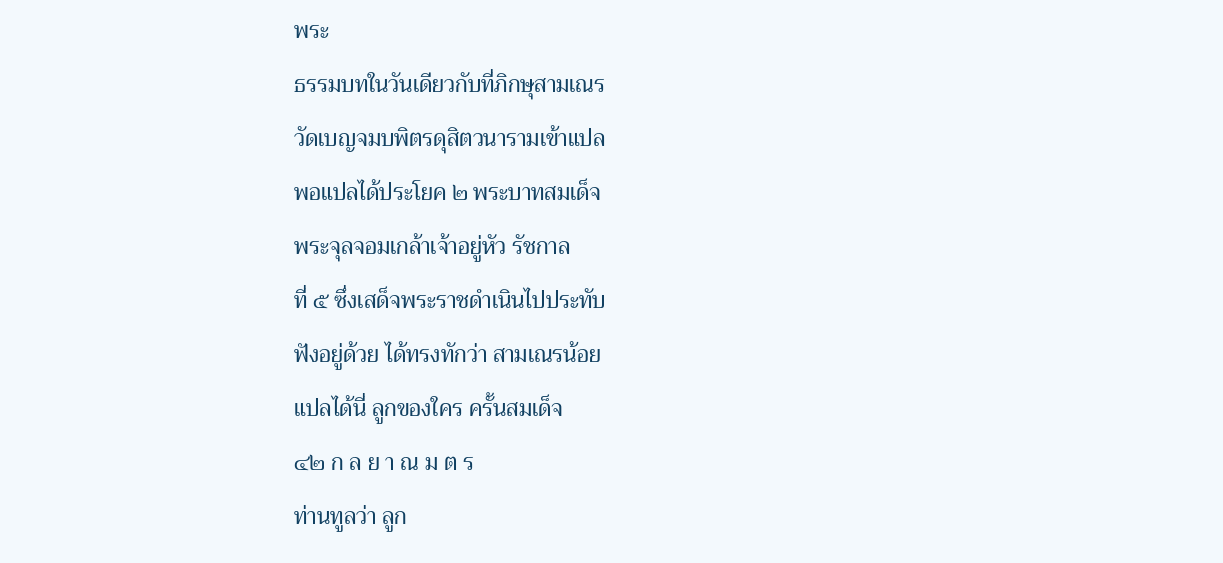พระ
ธรรมบทในวันเดียวกับที่ภิกษุสามเณร
วัดเบญจมบพิตรดุสิตวนารามเข้าแปล
พอแปลได้ประโยค ๒ พระบาทสมเด็จ
พระจุลจอมเกล้าเจ้าอยู่หัว รัชกาล
ที่ ๕ ซึ่งเสด็จพระราชดำเนินไปประทับ
ฟังอยู่ด้วย ได้ทรงทักว่า สามเณรน้อย
แปลได้นี่ ลูกของใคร ครั้นสมเด็จ
๔๒ ก ล ย า ณ ม ต ร
ท่านทูลว่า ลูก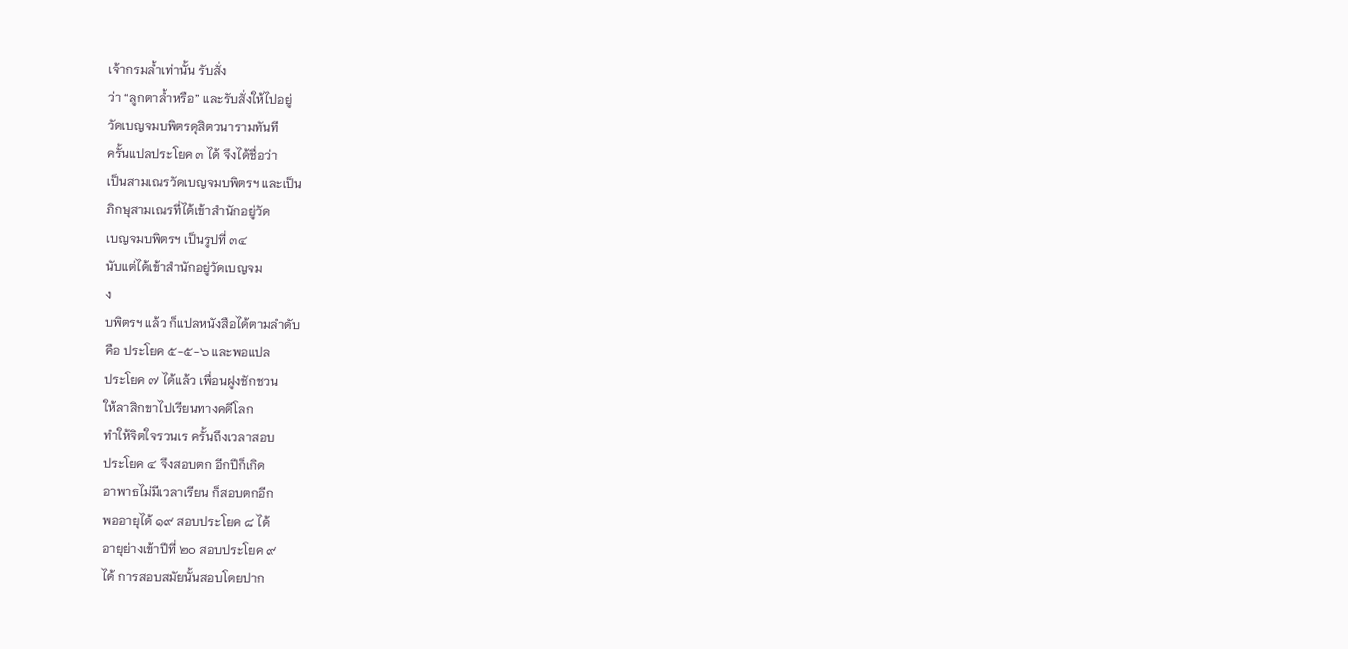เจ้ากรมล้ำเท่านั้น รับสั่ง
ว่า “ลูกตาล้ำหรือ” และรับสั่งให้ไปอยู่
วัดเบญจมบพิตรดุสิตวนารามทันที
ครั้นแปลประโยค ๓ ได้ จึงได้ชื่อว่า
เป็นสามเณรวัดเบญจมบพิตรฯ และเป็น
ภิกษุสามเณรที่ได้เข้าสำนักอยู่วัด
เบญจมบพิตรฯ เป็นรูปที่ ๓๔
นับแต่ได้เข้าสำนักอยู่วัดเบญจม
ง
บพิตรฯ แล้ว ก็แปลหนังสือได้ตามลำดับ
คือ ประโยค ๕-๕-๖ และพอแปล
ประโยค ๗ ได้แล้ว เพื่อนฝูงชักชวน
ให้ลาสิกขาไปเรียนทางคดีโลก
ทำให้จิตใจรวนเร ครั้นถึงเวลาสอบ
ประโยค ๔ จึงสอบตก อีกปีก็เกิด
อาพาธไม่มีเวลาเรียน ก็สอบตกอีก
พออายุได้ ๑๙ สอบประโยค ๘ ได้
อายุย่างเข้าปีที่ ๒๐ สอบประโยค ๙
ได้ การสอบสมัยนั้นสอบโดยปาก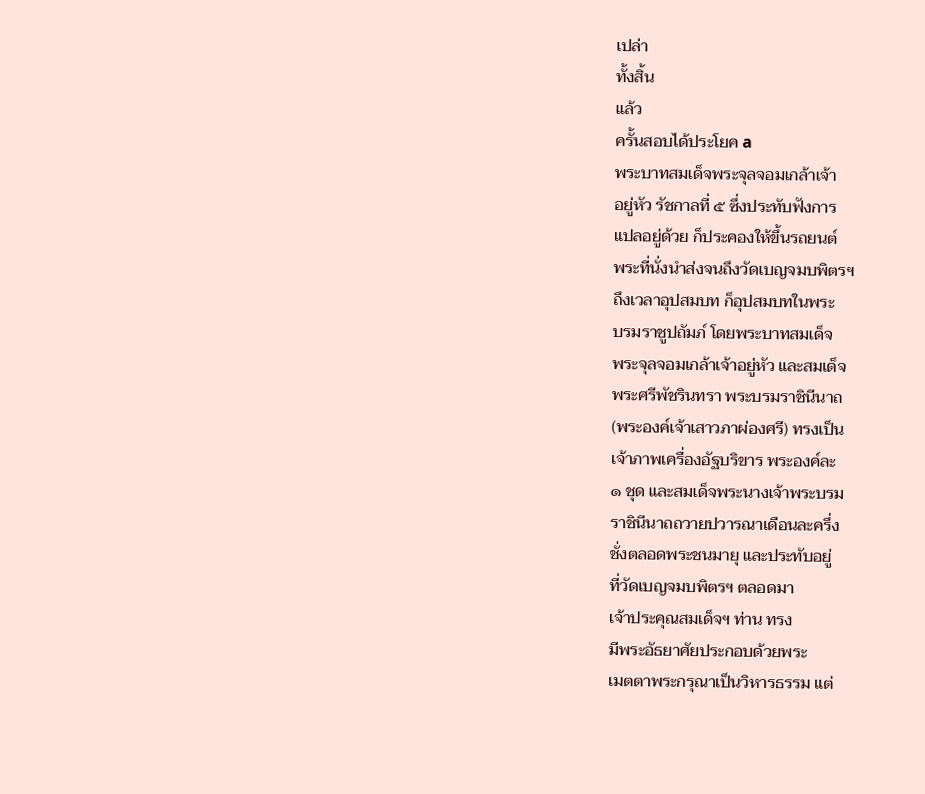เปล่า
ทั้งสิ้น
แล้ว
ครั้นสอบได้ประโยค a
พระบาทสมเด็จพระจุลจอมเกล้าเจ้า
อยู่หัว รัชกาลที่ ๕ ซึ่งประทับฟังการ
แปลอยู่ด้วย ก็ประคองให้ขึ้นรถยนต์
พระที่นั่งนำส่งจนถึงวัดเบญจมบพิตรฯ
ถึงเวลาอุปสมบท ก็อุปสมบทในพระ
บรมราชูปถัมภ์ โดยพระบาทสมเด็จ
พระจุลจอมเกล้าเจ้าอยู่หัว และสมเด็จ
พระศรีพัชรินทรา พระบรมราชินีนาถ
(พระองค์เจ้าเสาวภาผ่องศรี) ทรงเป็น
เจ้าภาพเครื่องอัฐบริขาร พระองค์ละ
๑ ชุด และสมเด็จพระนางเจ้าพระบรม
ราชินีนาถถวายปวารณาเดือนละครึ่ง
ชั่งตลอดพระชนมายุ และประทับอยู่
ที่วัดเบญจมบพิตรฯ ตลอดมา
เจ้าประคุณสมเด็จฯ ท่าน ทรง
มีพระอัธยาศัยประกอบด้วยพระ
เมตตาพระกรุณาเป็นวิหารธรรม แต่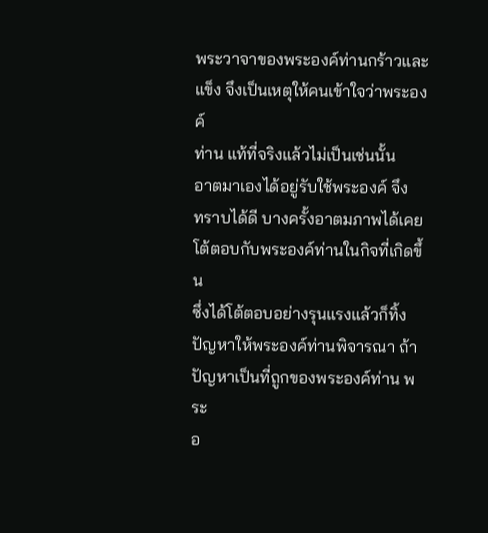พระวาจาของพระองค์ท่านกร้าวและ
แข็ง จึงเป็นเหตุให้คนเข้าใจว่าพระองค์
ท่าน แท้ที่จริงแล้วไม่เป็นเช่นนั้น
อาตมาเองได้อยู่รับใช้พระองค์ จึง
ทราบได้ดี บางครั้งอาตมภาพได้เคย
โต้ตอบกับพระองค์ท่านในกิจที่เกิดขึ้น
ซึ่งได้โต้ตอบอย่างรุนแรงแล้วก็ทิ้ง
ปัญหาให้พระองค์ท่านพิจารณา ถ้า
ปัญหาเป็นที่ถูกของพระองค์ท่าน พระ
อ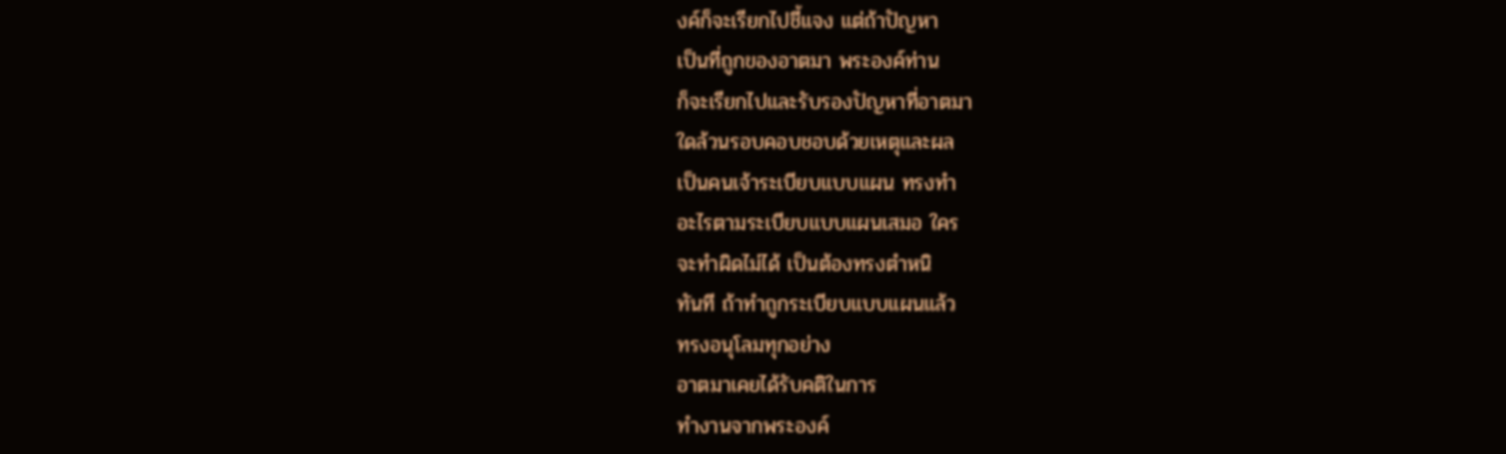งค์ก็จะเรียกไปชี้แจง แต่ถ้าปัญหา
เป็นที่ถูกของอาตมา พระองค์ท่าน
ก็จะเรียกไปและรับรองปัญหาที่อาตมา
ใดล้วนรอบคอบชอบด้วยเหตุและผล
เป็นคนเจ้าระเบียบแบบแผน ทรงทำ
อะไรตามระเบียบแบบแผนเสมอ ใคร
จะทําผิดไม่ได้ เป็นต้องทรงตำหนิ
ทันที ถ้าทำถูกระเบียบแบบแผนแล้ว
ทรงอนุโลมทุกอย่าง
อาตมาเคยได้รับคติในการ
ทำงานจากพระองค์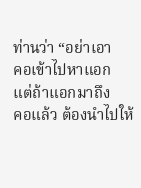ท่านว่า “อย่าเอา
คอเข้าไปหาแอก แต่ถ้าแอกมาถึง
คอแล้ว ต้องนำไปให้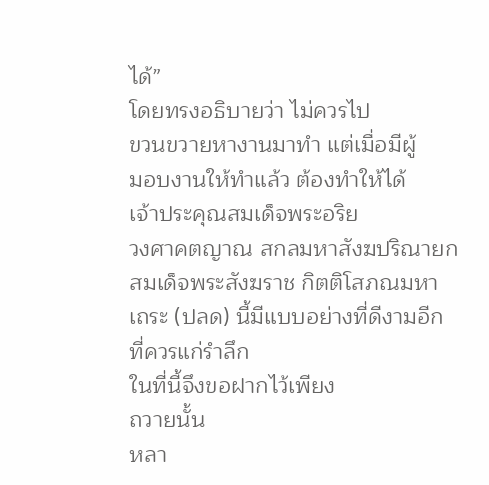ได้”
โดยทรงอธิบายว่า ไม่ควรไป
ขวนขวายหางานมาทำ แต่เมื่อมีผู้
มอบงานให้ทำแล้ว ต้องทำให้ได้
เจ้าประคุณสมเด็จพระอริย
วงศาคตญาณ สกลมหาสังฆปริณายก
สมเด็จพระสังฆราช กิตติโสภณมหา
เถระ (ปลด) นี้มีแบบอย่างที่ดีงามอีก
ที่ควรแก่รําลึก
ในที่นี้จึงขอฝากไว้เพียง
ถวายนั้น
หลา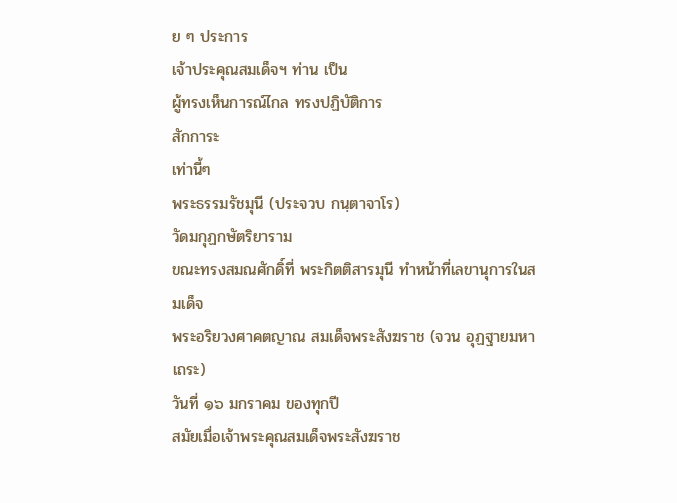ย ๆ ประการ
เจ้าประคุณสมเด็จฯ ท่าน เป็น
ผู้ทรงเห็นการณ์ไกล ทรงปฏิบัติการ
สักการะ
เท่านี้ๆ
พระธรรมรัชมุนี (ประจวบ กนฺตาจาโร)
วัดมกุฏกษัตริยาราม
ขณะทรงสมณศักดิ์ที่ พระกิตติสารมุนี ทำหน้าที่เลขานุการในสมเด็จ
พระอริยวงศาคตญาณ สมเด็จพระสังฆราช (จวน อุฏฐายมหาเถระ)
วันที่ ๑๖ มกราคม ของทุกปี
สมัยเมื่อเจ้าพระคุณสมเด็จพระสังฆราช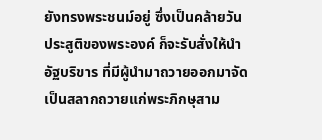ยังทรงพระชนม์อยู่ ซึ่งเป็นคล้ายวัน
ประสูติของพระองค์ ก็จะรับสั่งให้นำ
อัฐบริขาร ที่มีผู้นำมาถวายออกมาจัด
เป็นสลากถวายแก่พระภิกษุสาม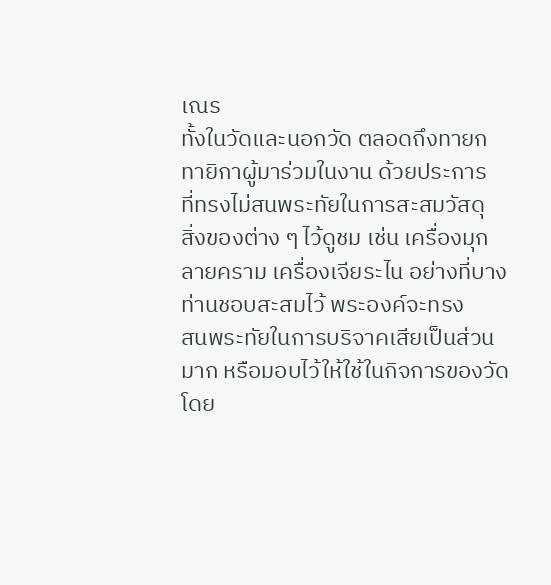เณร
ทั้งในวัดและนอกวัด ตลอดถึงทายก
ทายิกาผู้มาร่วมในงาน ด้วยประการ
ที่ทรงไม่สนพระทัยในการสะสมวัสดุ
สิ่งของต่าง ๆ ไว้ดูชม เช่น เครื่องมุก
ลายคราม เครื่องเจียระไน อย่างที่บาง
ท่านชอบสะสมไว้ พระองค์จะทรง
สนพระทัยในการบริจาคเสียเป็นส่วน
มาก หรือมอบไว้ให้ใช้ในกิจการของวัด
โดย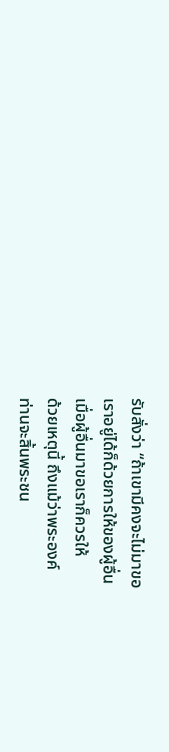รับสั่งว่า “ถ้าเขามีคงจะไม่มาขอ
เราอยู่ได้ก็ด้วยการให้ของผู้อื่น
เมื่อผู้อื่นมาขอเราก็ควรให้
ด้วยเหตุนี้ ถึงแม้ว่าพระองค์
ท่านจะสิ้นพระชน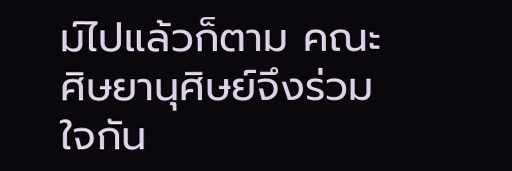ม์ไปแล้วก็ตาม คณะ
ศิษยานุศิษย์จึงร่วมใจกัน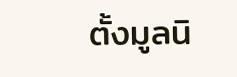ตั้งมูลนิ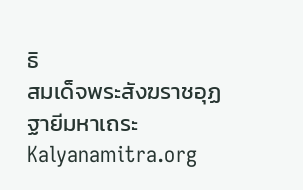ธิ
สมเด็จพระสังฆราชอุฏฐายีมหาเถระ
Kalyanamitra.org